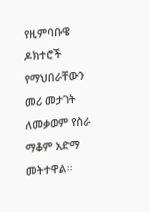የዚምባቡዌ ዶክተሮች የማህበራቸውን መሪ መታገት ለመቃወም የስራ ማቆም አድማ መትተዋል፡፡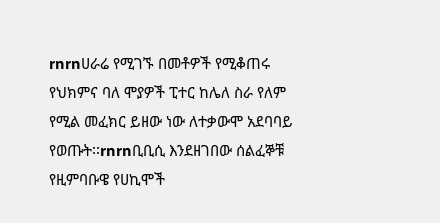rnrnሀራሬ የሚገኙ በመቶዎች የሚቆጠሩ የህክምና ባለ ሞያዎች ፒተር ከሌለ ስራ የለም የሚል መፈክር ይዘው ነው ለተቃውሞ አደባባይ የወጡት፡፡rnrnቢቢሲ እንደዘገበው ሰልፈኞቹ የዚምባቡዌ የሀኪሞች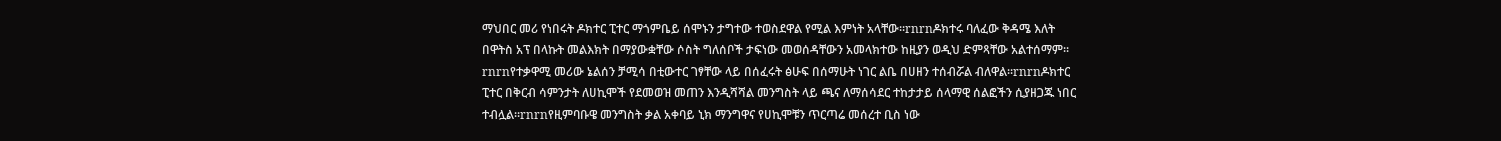ማህበር መሪ የነበሩት ዶክተር ፒተር ማጎምቤይ ሰሞኑን ታግተው ተወስደዋል የሚል እምነት አላቸው፡፡rnrnዶክተሩ ባለፈው ቅዳሜ እለት በዋትስ አፕ በላኩት መልእክት በማያውቋቸው ሶስት ግለሰቦች ታፍነው መወሰዳቸውን አመላክተው ከዚያን ወዲህ ድምጻቸው አልተሰማም፡፡rnrnየተቃዋሚ መሪው ኔልሰን ቻሚሳ በቲውተር ገፃቸው ላይ በሰፈሩት ፅሁፍ በሰማሁት ነገር ልቤ በሀዘን ተሰብሯል ብለዋል፡፡rnrnዶክተር ፒተር በቅርብ ሳምንታት ለሀኪሞች የደመወዝ መጠን እንዲሻሻል መንግስት ላይ ጫና ለማሰሳደር ተከታታይ ሰላማዊ ሰልፎችን ሲያዘጋጁ ነበር ተብሏል፡፡rnrnየዚምባቡዌ መንግስት ቃል አቀባይ ኒክ ማንግዋና የሀኪሞቹን ጥርጣሬ መሰረተ ቢስ ነው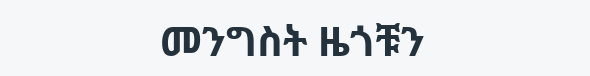መንግስት ዜጎቹን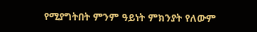የሚያግትበት ምንም ዓይነት ምክንያት የለውም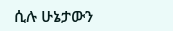ሲሉ ሁኔታውን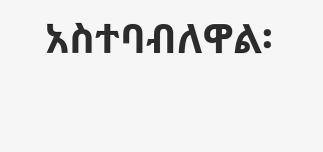አስተባብለዋል፡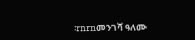፡rnrnመንገሻ ዓለሙ